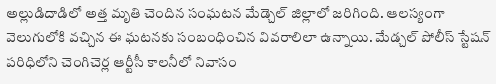అల్లుడిదాడిలో అత్త మృతి చెందిన సంఘటన మేడ్చెల్ జిల్లాలో జరిగింది. ఆలస్యంగా వెలుగులోకి వచ్చిన ఈ ఘటనకు సంబంధించిన వివరాలిలా ఉన్నాయి. మేడ్చల్ పోలీస్ స్టేషన్ పరిధిలోని చెంగిచెర్ల ఆర్టీసీ కాలనీలో నివాసం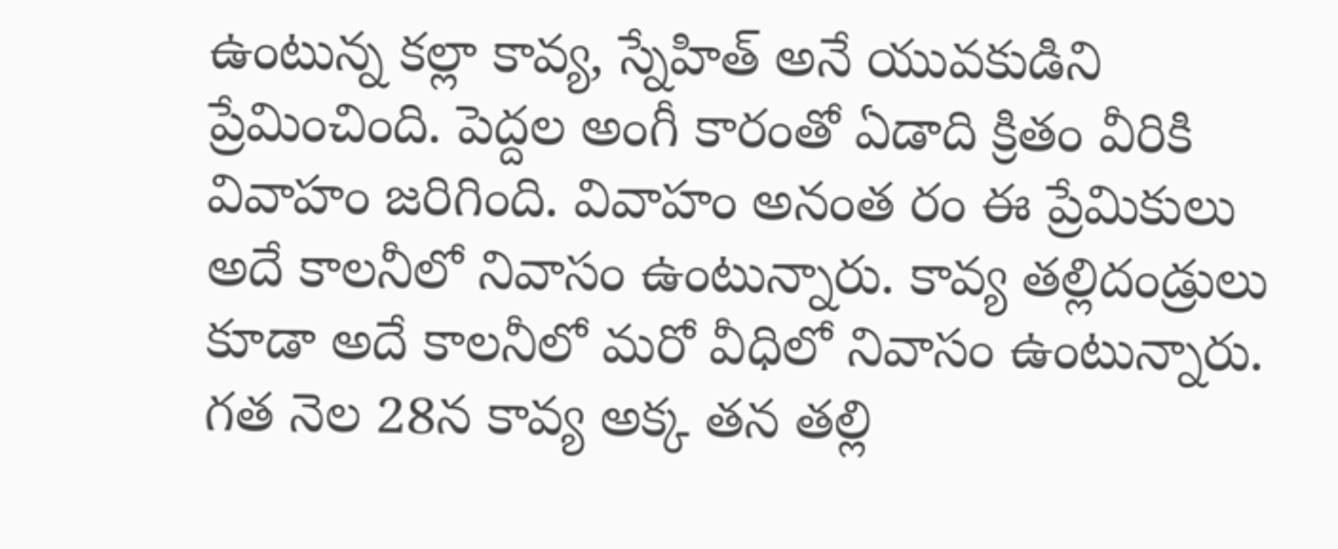ఉంటున్న కల్లా కావ్య, స్నేహిత్ అనే యువకుడిని ప్రేమించింది. పెద్దల అంగీ కారంతో ఏడాది క్రితం వీరికి వివాహం జరిగింది. వివాహం అనంత రం ఈ ప్రేమికులు అదే కాలనీలో నివాసం ఉంటున్నారు. కావ్య తల్లిదండ్రులు కూడా అదే కాలనీలో మరో వీధిలో నివాసం ఉంటున్నారు.
గత నెల 28న కావ్య అక్క తన తల్లి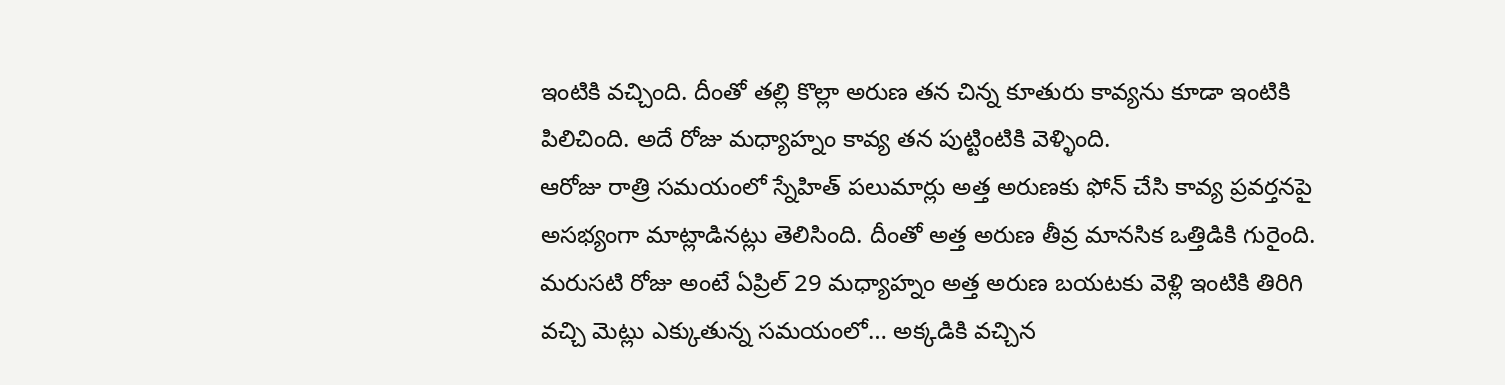ఇంటికి వచ్చింది. దీంతో తల్లి కొల్లా అరుణ తన చిన్న కూతురు కావ్యను కూడా ఇంటికి పిలిచింది. అదే రోజు మధ్యాహ్నం కావ్య తన పుట్టింటికి వెళ్ళింది.
ఆరోజు రాత్రి సమయంలో స్నేహిత్ పలుమార్లు అత్త అరుణకు ఫోన్ చేసి కావ్య ప్రవర్తనపై అసభ్యంగా మాట్లాడినట్లు తెలిసింది. దీంతో అత్త అరుణ తీవ్ర మానసిక ఒత్తిడికి గురైంది. మరుసటి రోజు అంటే ఏప్రిల్ 29 మధ్యాహ్నం అత్త అరుణ బయటకు వెళ్లి ఇంటికి తిరిగి వచ్చి మెట్లు ఎక్కుతున్న సమయంలో… అక్కడికి వచ్చిన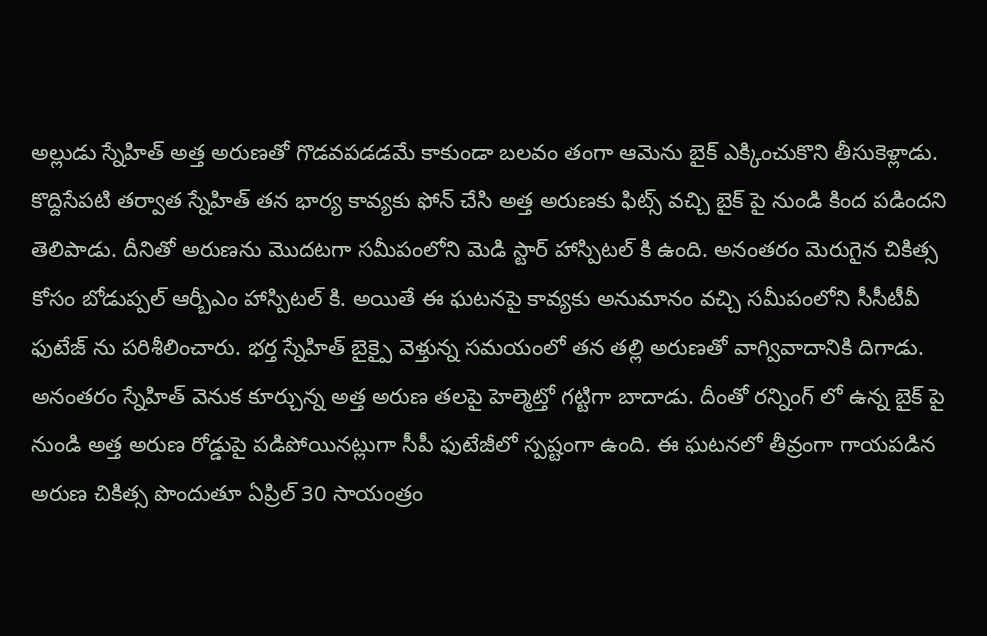అల్లుడు స్నేహిత్ అత్త అరుణతో గొడవపడడమే కాకుండా బలవం తంగా ఆమెను బైక్ ఎక్కించుకొని తీసుకెళ్లాడు.
కొద్దిసేపటి తర్వాత స్నేహిత్ తన భార్య కావ్యకు ఫోన్ చేసి అత్త అరుణకు ఫిట్స్ వచ్చి బైక్ పై నుండి కింద పడిందని తెలిపాడు. దీనితో అరుణను మొదటగా సమీపంలోని మెడి స్టార్ హాస్పిటల్ కి ఉంది. అనంతరం మెరుగైన చికిత్స కోసం బోడుప్పల్ ఆర్బీఎం హాస్పిటల్ కి. అయితే ఈ ఘటనపై కావ్యకు అనుమానం వచ్చి సమీపంలోని సీసీటీవీ ఫుటేజ్ ను పరిశీలించారు. భర్త స్నేహిత్ బైక్పై వెళ్తున్న సమయంలో తన తల్లి అరుణతో వాగ్వివాదానికి దిగాడు. అనంతరం స్నేహిత్ వెనుక కూర్చున్న అత్త అరుణ తలపై హెల్మెట్తో గట్టిగా బాదాడు. దీంతో రన్నింగ్ లో ఉన్న బైక్ పై నుండి అత్త అరుణ రోడ్డుపై పడిపోయినట్లుగా సీపీ ఫుటేజీలో స్పష్టంగా ఉంది. ఈ ఘటనలో తీవ్రంగా గాయపడిన అరుణ చికిత్స పొందుతూ ఏప్రిల్ 30 సాయంత్రం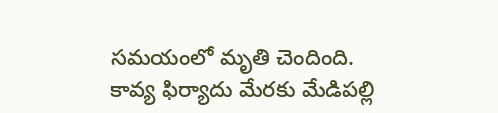సమయంలో మృతి చెందింది. కావ్య ఫిర్యాదు మేరకు మేడిపల్లి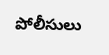పోలీసులు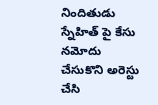నిందితుడు స్నేహిత్ పై కేసు నమోదు చేసుకొని అరెస్టు చేసి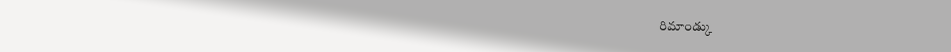రిమాండ్కు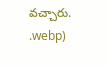వచ్చారు.
.webp)